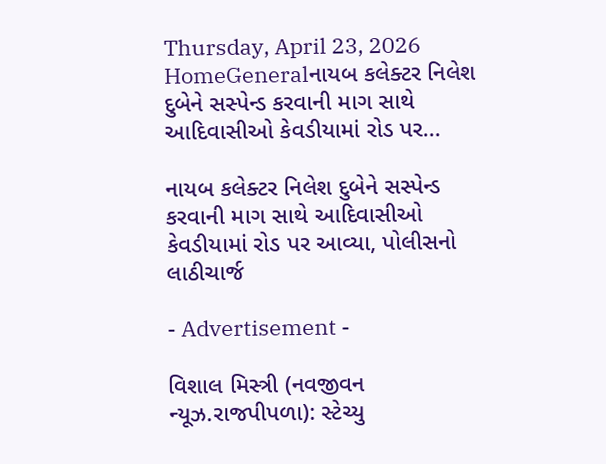Thursday, April 23, 2026
HomeGeneralનાયબ કલેક્ટર નિલેશ દુબેને સસ્પેન્ડ કરવાની માગ સાથે આદિવાસીઓ કેવડીયામાં રોડ પર...

નાયબ કલેક્ટર નિલેશ દુબેને સસ્પેન્ડ કરવાની માગ સાથે આદિવાસીઓ કેવડીયામાં રોડ પર આવ્યા, પોલીસનો લાઠીચાર્જ

- Advertisement -

વિશાલ મિસ્ત્રી (નવજીવન ન્યૂઝ.રાજપીપળા): સ્ટેચ્યુ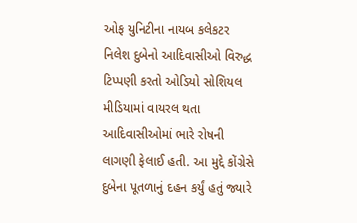ઓફ યુનિટીના નાયબ કલેકટર નિલેશ દુબેનો આદિવાસીઓ વિરુદ્ધ ટિપ્પણી કરતો ઓડિયો સોશિયલ મીડિયામાં વાયરલ થતા આદિવાસીઓમાં ભારે રોષની લાગણી ફેલાઈ હતી. આ મુદ્દે કોંગ્રેસે દુબેના પૂતળાનું દહન કર્યું હતું જ્યારે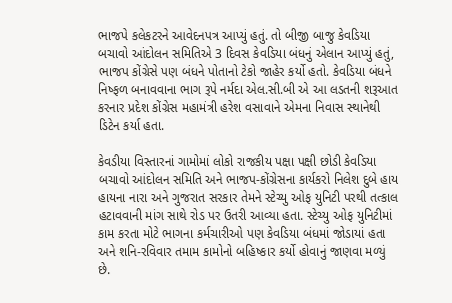ભાજપે કલેકટરને આવેદનપત્ર આપ્યું હતું. તો બીજી બાજુ કેવડિયા બચાવો આંદોલન સમિતિએ 3 દિવસ કેવડિયા બંધનું એલાન આપ્યું હતું, ભાજપ કોંગ્રેસે પણ બંધને પોતાનો ટેકો જાહેર કર્યો હતો. કેવડિયા બંધને નિષ્ફળ બનાવવાના ભાગ રૂપે નર્મદા એલ.સી.બી એ આ લડતની શરૂઆત કરનાર પ્રદેશ કોંગ્રેસ મહામંત્રી હરેશ વસાવાને એમના નિવાસ સ્થાનેથી ડિટેન કર્યા હતા.

કેવડીયા વિસ્તારનાં ગામોમાં લોકો રાજકીય પક્ષા પક્ષી છોડી કેવડિયા બચાવો આંદોલન સમિતિ અને ભાજપ-કોંગ્રેસના કાર્યકરો નિલેશ દુબે હાય હાય‌ના નારા અને ગુજરાત સરકાર તેમને‌ સ્ટેચ્યુ ઓફ યુનિટી પરથી તત્કાલ હટાવવાની માંગ સાથે રોડ પર ઉતરી આવ્યા હતા. સ્ટેચ્યુ ઓફ યુનિટીમાં કામ ‌કરતા મોટે ભાગના કર્મચારીઓ પણ કેવડિયા બંધમાં જોડાયાં હતા અને શનિ-રવિવાર તમામ કામોનો ‌બહિષ્કાર કર્યો હોવાનું જાણવા મળ્યું છે.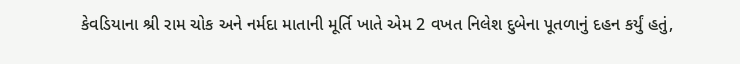કેવડિયાના શ્રી રામ ચોક અને નર્મદા માતાની મૂર્તિ ખાતે એમ 2 વખત નિલેશ દુબેના પૂતળાનું દહન કર્યું હતું,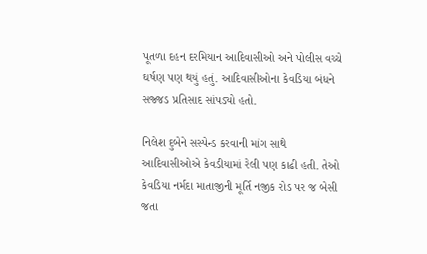પૂતળા દહન દરમિયાન આદિવાસીઓ અને પોલીસ વચ્ચે ઘર્ષણ પણ થયું હતું. આદિવાસીઓના કેવડિયા બંધને સજ્જડ પ્રતિસાદ સાંપડ્યો હતો.

નિલેશ દુબેને સસ્પેન્ડ કરવાની માંગ સાથે આદિવાસીઓએ કેવડીયામાં રેલી પણ કાઢી હતી. તેઓ કેવડિયા નર્મદા માતાજીની મૂર્તિ નજીક રોડ પર જ બેસી જતા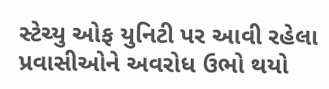સ્ટેચ્યુ ઓફ યુનિટી પર આવી રહેલા પ્રવાસીઓને અવરોધ ઉભો થયો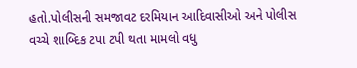હતો.પોલીસની સમજાવટ દરમિયાન આદિવાસીઓ અને પોલીસ વચ્ચે શાબ્દિક ટપા ટપી થતા મામલો વધુ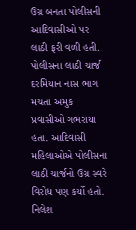ઉગ્ર બનતા પોલીસની આદિવાસીઓ પર લાઠી ફરી વળી હતી. પોલીસના લાઠી ચાર્જ દરમિયાન નાસ ભાગ મચતા અમુક પ્રવાસીઓ ગભરાયા હતા. આદિવાસી મહિલાઓએ પોલીસના લાઠી ચાર્જનો ઉગ્ર સ્વરે વિરોધ પણ કર્યો હતો. નિલેશ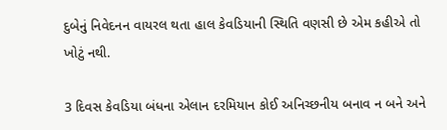દુબેનું નિવેદનન વાયરલ થતા હાલ કેવડિયાની સ્થિતિ વણસી છે એમ કહીએ તો ખોટું નથી.

3 દિવસ કેવડિયા બંધના એલાન દરમિયાન કોઈ અનિચ્છનીય બનાવ ન બને અને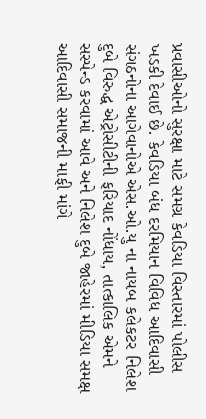પ્રવાસીઓનો સુરક્ષા માટે સમગ્ર કેવડિયા વિસ્તારમાં પોલીસ ખડકી દેવાઈ છે. કેવડિયા બંધ દરમિયાન વિવિધ આદિવાસી સંગઠનોના આગેવાનોએ એસ.ઓ.યુ ના નાયબ કલેકટર નિલેશ દુબે વિરુદ્ધ એટ્રોસીટીની ફરિયાદ નોંધાય, તાત્કાલિક એમને સસ્પેન્ડ કરવામાં આવે અને નિલેશ દુબે જાહેરમાં મીડિયા સમક્ષ આદિવાસી સમાજની માફી માંગે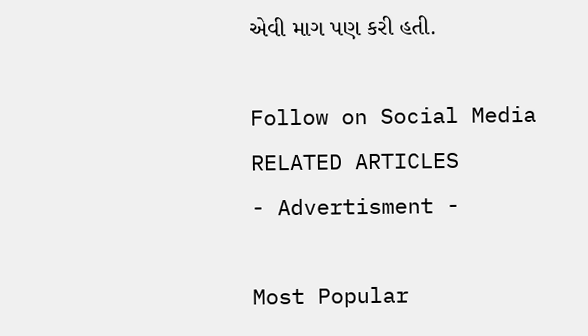એવી માગ પણ કરી હતી.

Follow on Social Media
RELATED ARTICLES
- Advertisment -

Most Popular